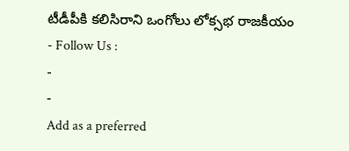టీడీపీకి కలిసిరాని ఒంగోలు లోక్సభ రాజకీయం
- Follow Us :
-
-
Add as a preferred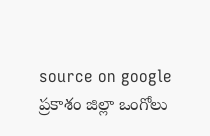source on google
ప్రకాశం జిల్లా ఒంగోలు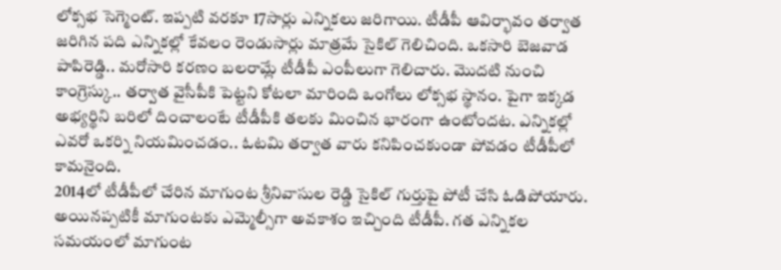లోక్సభ సెగ్మెంట్. ఇప్పటి వరకూ 17సార్లు ఎన్నికలు జరిగాయి. టీడీపీ ఆవిర్భావం తర్వాత జరిగిన పది ఎన్నికల్లో కేవలం రెండుసార్లు మాత్రమే సైకిల్ గెలిచింది. ఒకసారి బెజవాడ పాపిరెడ్డి.. మరోసారి కరణం బలరామ్లే టీడీపీ ఎంపీలుగా గెలిచారు. మొదటి నుంచి కాంగ్రెస్కు.. తర్వాత వైసీపీకి పెట్టని కోటలా మారింది ఒంగోలు లోక్సభ స్థానం. పైగా ఇక్కడ అభ్యర్థిని బరిలో దించాలంటే టీడీపీకి తలకు మించిన భారంగా ఉంటోందట. ఎన్నికల్లో ఎవరో ఒకర్ని నియమించడం.. ఓటమి తర్వాత వారు కనిపించకుండా పోవడం టీడీపీలో కామనైంది.
2014లో టీడీపీలో చేరిన మాగుంట శ్రీనివాసుల రెడ్డి సైకిల్ గుర్తుపై పోటీ చేసి ఓడిపోయారు. అయినప్పటికీ మాగుంటకు ఎమ్మెల్సీగా అవకాశం ఇచ్చింది టీడీపీ. గత ఎన్నికల సమయంలో మాగుంట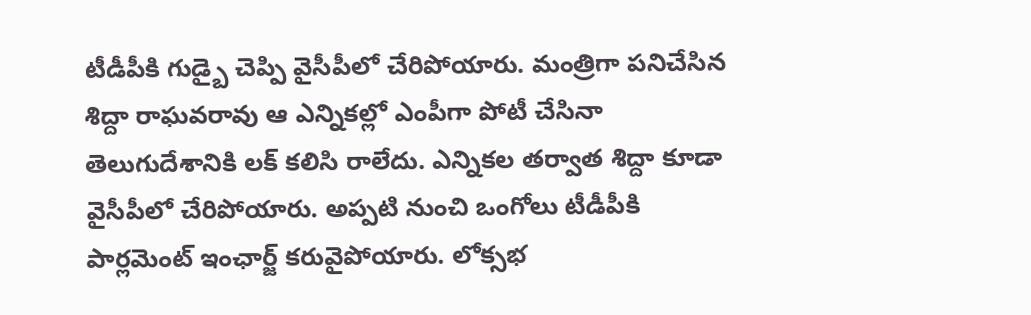టీడీపీకి గుడ్బై చెప్పి వైసీపీలో చేరిపోయారు. మంత్రిగా పనిచేసిన శిద్దా రాఘవరావు ఆ ఎన్నికల్లో ఎంపీగా పోటీ చేసినా తెలుగుదేశానికి లక్ కలిసి రాలేదు. ఎన్నికల తర్వాత శిద్దా కూడా వైసీపీలో చేరిపోయారు. అప్పటి నుంచి ఒంగోలు టీడీపీకి పార్లమెంట్ ఇంఛార్జ్ కరువైపోయారు. లోక్సభ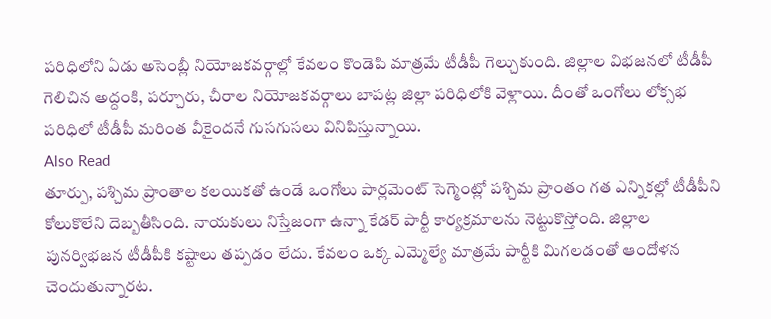పరిధిలోని ఏడు అసెంబ్లీ నియోజకవర్గాల్లో కేవలం కొండెపి మాత్రమే టీడీపీ గెల్చుకుంది. జిల్లాల విభజనలో టీడీపీ గెలిచిన అద్దంకి, పర్చూరు, చీరాల నియోజకవర్గాలు బాపట్ల జిల్లా పరిధిలోకి వెళ్లాయి. దీంతో ఒంగోలు లోక్సభ పరిధిలో టీడీపీ మరింత వీకైందనే గుసగుసలు వినిపిస్తున్నాయి.
Also Read
తూర్పు, పశ్చిమ ప్రాంతాల కలయికతో ఉండే ఒంగోలు పార్లమెంట్ సెగ్మెంట్లో పశ్చిమ ప్రాంతం గత ఎన్నికల్లో టీడీపీని కోలుకొలేని దెబ్బతీసింది. నాయకులు నిస్తేజంగా ఉన్నా కేడర్ పార్టీ కార్యక్రమాలను నెట్టుకొస్తోంది. జిల్లాల పునర్విభజన టీడీపీకి కష్టాలు తప్పడం లేదు. కేవలం ఒక్క ఎమ్మెల్యే మాత్రమే పార్టీకి మిగలడంతో ఆందోళన చెందుతున్నారట.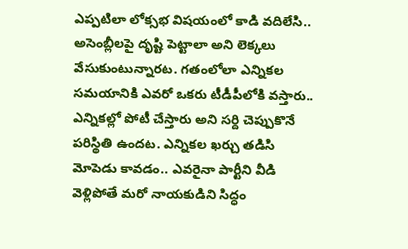ఎప్పటిలా లోక్సభ విషయంలో కాడి వదిలేసి.. అసెంబ్లీలపై దృష్టి పెట్టాలా అని లెక్కలు వేసుకుంటున్నారట. గతంలోలా ఎన్నికల సమయానికి ఎవరో ఒకరు టీడీపీలోకి వస్తారు.. ఎన్నికల్లో పోటీ చేస్తారు అని సర్ది చెప్పుకొనే పరిస్థితి ఉందట. ఎన్నికల ఖర్చు తడిసి మోపెడు కావడం.. ఎవరైనా పార్టీని వీడి వెళ్లిపోతే మరో నాయకుడిని సిద్ధం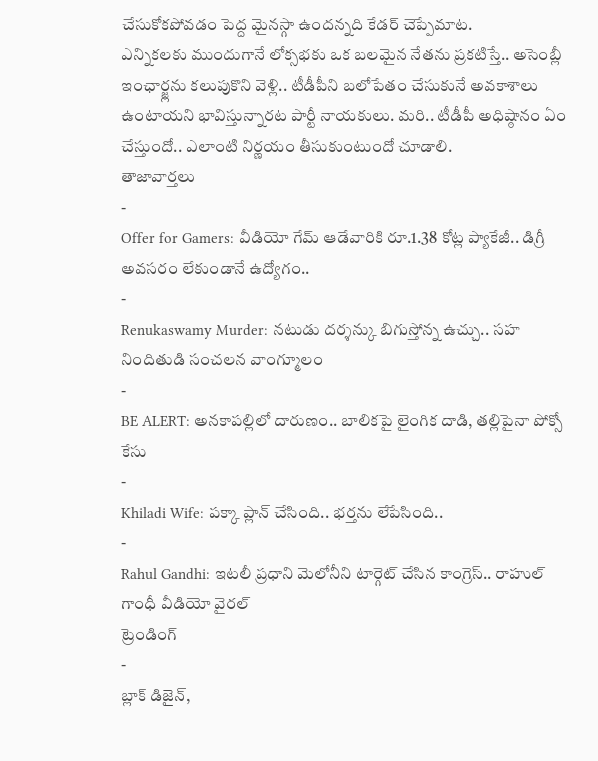చేసుకోకపోవడం పెద్ద మైనస్గా ఉందన్నది కేడర్ చెప్పేమాట.
ఎన్నికలకు ముందుగానే లోక్సభకు ఒక బలమైన నేతను ప్రకటిస్తే.. అసెంబ్లీ ఇంఛార్జ్లను కలుపుకొని వెళ్లి.. టీడీపీని బలోపేతం చేసుకునే అవకాశాలు ఉంటాయని భావిస్తున్నారట పార్టీ నాయకులు. మరి.. టీడీపీ అధిష్ఠానం ఏం చేస్తుందో.. ఎలాంటి నిర్ణయం తీసుకుంటుందో చూడాలి.
తాజావార్తలు
-
Offer for Gamers: వీడియో గేమ్ ఆడేవారికి రూ.1.38 కోట్ల ప్యాకేజీ.. డిగ్రీ అవసరం లేకుండానే ఉద్యోగం..
-
Renukaswamy Murder: నటుడు దర్శన్కు బిగుస్తోన్న ఉచ్చు.. సహ నిందితుడి సంచలన వాంగ్మూలం
-
BE ALERT: అనకాపల్లిలో దారుణం.. బాలికపై లైంగిక దాడి, తల్లిపైనా పోక్సో కేసు
-
Khiladi Wife: పక్కా ప్లాన్ చేసింది.. భర్తను లేపేసింది..
-
Rahul Gandhi: ఇటలీ ప్రధాని మెలోనీని టార్గెట్ చేసిన కాంగ్రెస్.. రాహుల్ గాంధీ వీడియో వైరల్
ట్రెండింగ్
-
బ్లాక్ డిజైన్,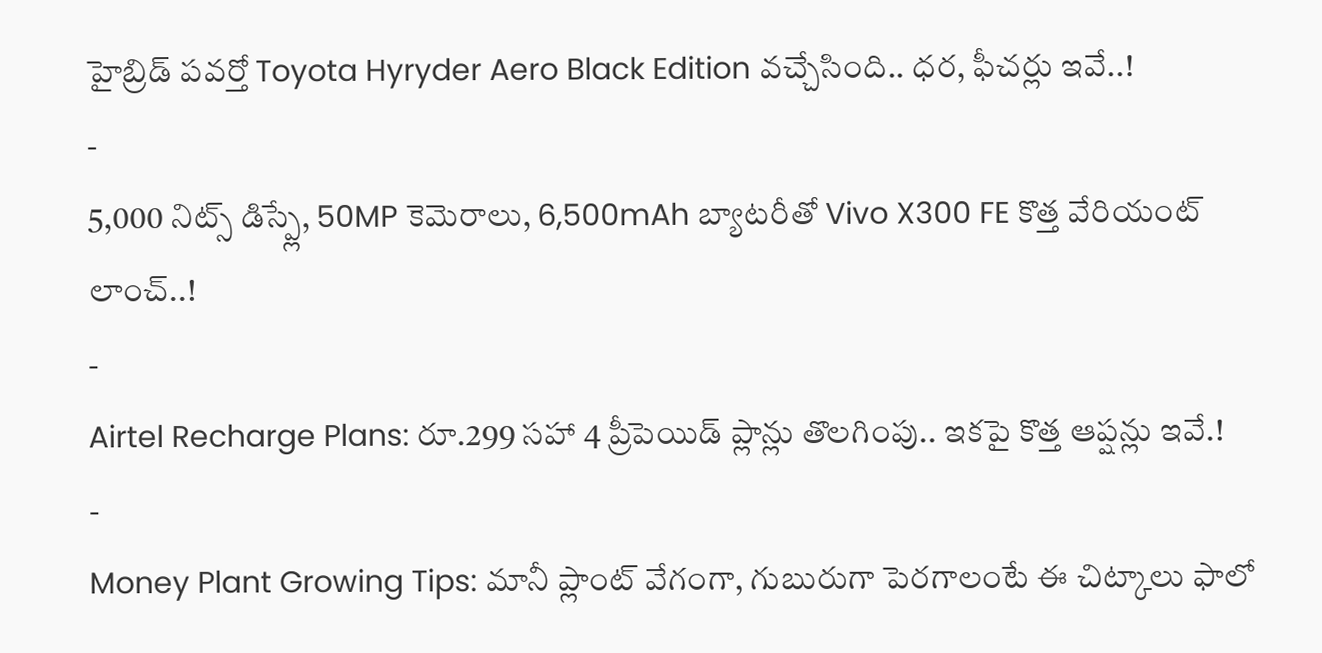హైబ్రిడ్ పవర్తో Toyota Hyryder Aero Black Edition వచ్చేసింది.. ధర, ఫీచర్లు ఇవే..!
-
5,000 నిట్స్ డిస్ప్లే, 50MP కెమెరాలు, 6,500mAh బ్యాటరీతో Vivo X300 FE కొత్త వేరియంట్ లాంచ్..!
-
Airtel Recharge Plans: రూ.299 సహా 4 ప్రీపెయిడ్ ప్లాన్లు తొలగింపు.. ఇకపై కొత్త ఆప్షన్లు ఇవే.!
-
Money Plant Growing Tips: మానీ ప్లాంట్ వేగంగా, గుబురుగా పెరగాలంటే ఈ చిట్కాలు ఫాలో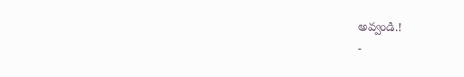అవ్వండి.!
-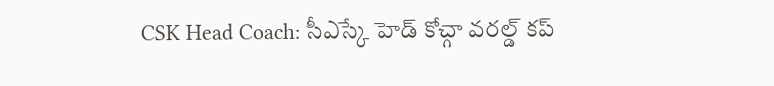CSK Head Coach: సీఎస్కే హెడ్ కోచ్గా వరల్డ్ కప్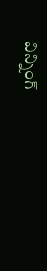విన్నింగ్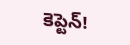కెప్టెన్!